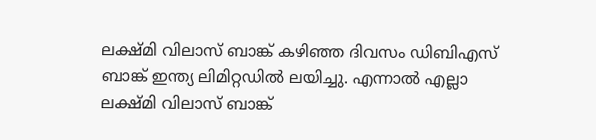ലക്ഷ്മി വിലാസ് ബാങ്ക് കഴിഞ്ഞ ദിവസം ഡിബിഎസ് ബാങ്ക് ഇന്ത്യ ലിമിറ്റഡിൽ ലയിച്ചു. എന്നാൽ എല്ലാ ലക്ഷ്മി വിലാസ് ബാങ്ക്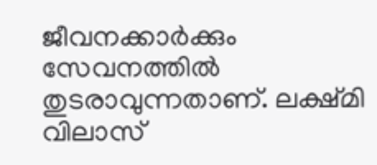ജീവനക്കാർക്കും സേവനത്തിൽ തുടരാവുന്നതാണ്. ലക്ഷ്മി വിലാസ്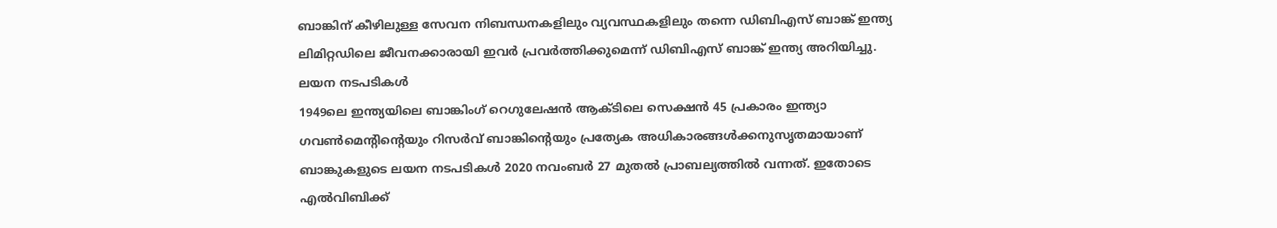ബാങ്കിന് കീഴിലുള്ള സേവന നിബന്ധനകളിലും വ്യവസ്ഥകളിലും തന്നെ ഡിബിഎസ് ബാങ്ക് ഇന്ത്യ ലിമിറ്റഡിലെ ജീവനക്കാരായി ഇവർ പ്രവർത്തിക്കുമെന്ന് ഡിബിഎസ് ബാങ്ക് ഇന്ത്യ അറിയിച്ചു.
ലയന നടപടികൾ
1949ലെ ഇന്ത്യയിലെ ബാങ്കിംഗ് റെഗുലേഷൻ ആക്ടിലെ സെക്ഷൻ 45 പ്രകാരം ഇന്ത്യാ ഗവൺമെന്റിന്റെയും റിസർവ് ബാങ്കിന്റെയും പ്രത്യേക അധികാരങ്ങൾക്കനുസൃതമായാണ് ബാങ്കുകളുടെ ലയന നടപടികൾ 2020 നവംബർ 27 മുതൽ പ്രാബല്യത്തിൽ വന്നത്. ഇതോടെ എൽവിബിക്ക്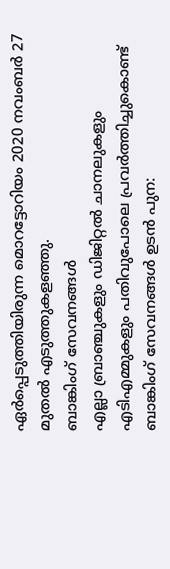ഏർപ്പെടുത്തിയിരുന്ന മൊറട്ടോറിയം 2020 നവംബർ 27 മുതൽ എടുത്തുകളഞ്ഞു.
ബാങ്കിംഗ് സേവനങ്ങൾ
എല്ലാ ബ്രാഞ്ചുകളും ഡിജിറ്റൽ ചാനലുകളും എടിഎമ്മുകളും പതിവുപോലെ പ്രവർത്തിച്ചുകൊണ്ട് ബാങ്കിംഗ് സേവനങ്ങൾ ഉടൻ പുന: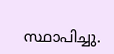സ്ഥാപിച്ചു.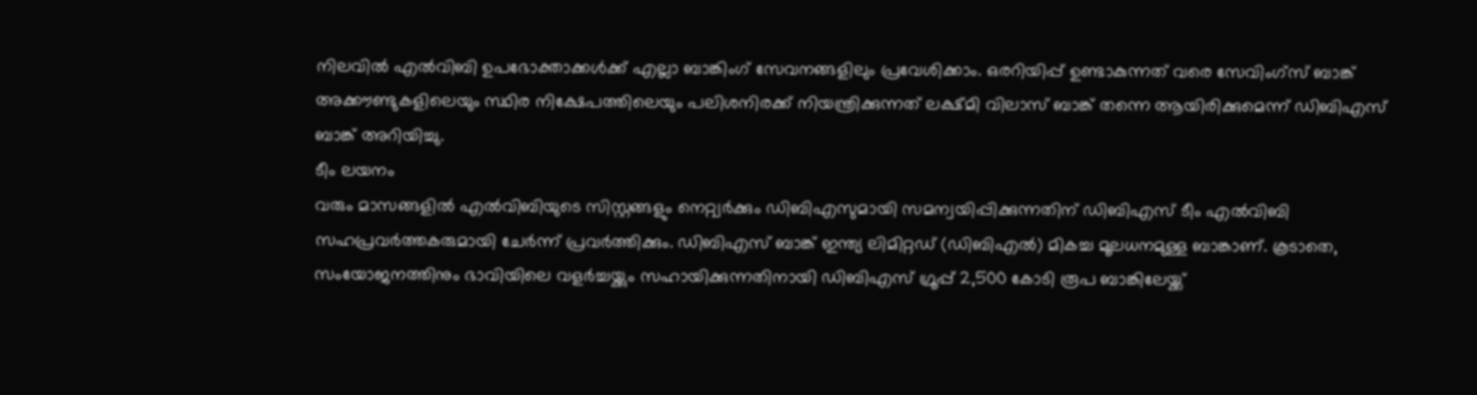നിലവിൽ എൽവിബി ഉപഭോക്താക്കൾക്ക് എല്ലാ ബാങ്കിംഗ് സേവനങ്ങളിലും പ്രവേശിക്കാം. ഒരറിയിപ്പ് ഉണ്ടാകുന്നത് വരെ സേവിംഗ്സ് ബാങ്ക് അക്കൗണ്ടുകളിലെയും സ്ഥിര നിക്ഷേപത്തിലെയും പലിശനിരക്ക് നിയന്ത്രിക്കുന്നത് ലക്ഷ്മി വിലാസ് ബാങ്ക് തന്നെ ആയിരിക്കുമെന്ന് ഡിബിഎസ് ബാങ്ക് അറിയിച്ചു.
ടീം ലയനം
വരും മാസങ്ങളിൽ എൽവിബിയുടെ സിസ്റ്റങ്ങളും നെറ്റ്വർക്കും ഡിബിഎസുമായി സമന്വയിപ്പിക്കുന്നതിന് ഡിബിഎസ് ടീം എൽവിബി സഹപ്രവർത്തകരുമായി ചേർന്ന് പ്രവർത്തിക്കും. ഡിബിഎസ് ബാങ്ക് ഇന്ത്യ ലിമിറ്റഡ് (ഡിബിഎൽ) മികച്ച മൂലധനമുള്ള ബാങ്കാണ്. കൂടാതെ, സംയോജനത്തിനും ഭാവിയിലെ വളർച്ചയ്ക്കും സഹായിക്കുന്നതിനായി ഡിബിഎസ് ഗ്രൂപ്പ് 2,500 കോടി രൂപ ബാങ്കിലേയ്ക്ക്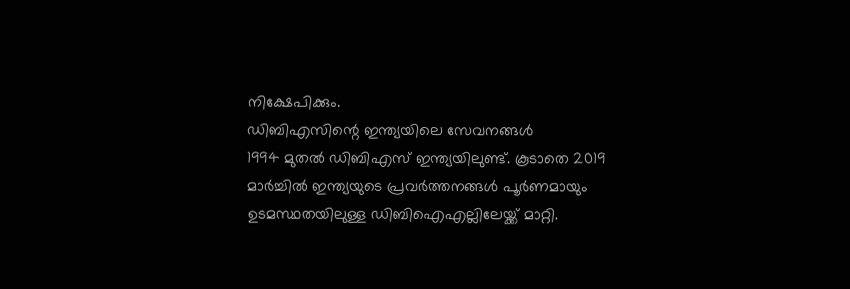നിക്ഷേപിക്കും.
ഡിബിഎസിന്റെ ഇന്ത്യയിലെ സേവനങ്ങൾ
1994 മുതൽ ഡിബിഎസ് ഇന്ത്യയിലുണ്ട്. കൂടാതെ 2019 മാർച്ചിൽ ഇന്ത്യയുടെ പ്രവർത്തനങ്ങൾ പൂർണമായും ഉടമസ്ഥതയിലുള്ള ഡിബിഐഎല്ലിലേയ്ക്ക് മാറ്റി.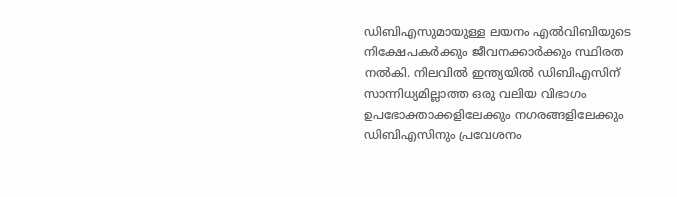ഡിബിഎസുമായുള്ള ലയനം എൽവിബിയുടെ നിക്ഷേപകർക്കും ജീവനക്കാർക്കും സ്ഥിരത നൽകി. നിലവിൽ ഇന്ത്യയിൽ ഡിബിഎസിന് സാന്നിധ്യമില്ലാത്ത ഒരു വലിയ വിഭാഗം ഉപഭോക്താക്കളിലേക്കും നഗരങ്ങളിലേക്കും ഡിബിഎസിനും പ്രവേശനം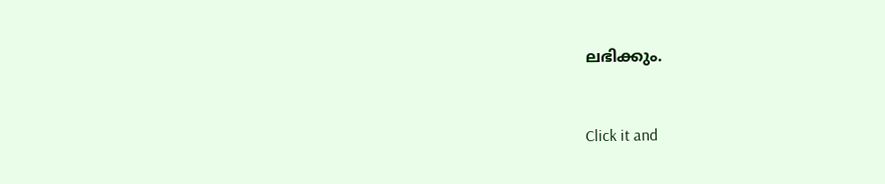ലഭിക്കും.


Click it and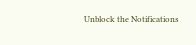Unblock the Notifications